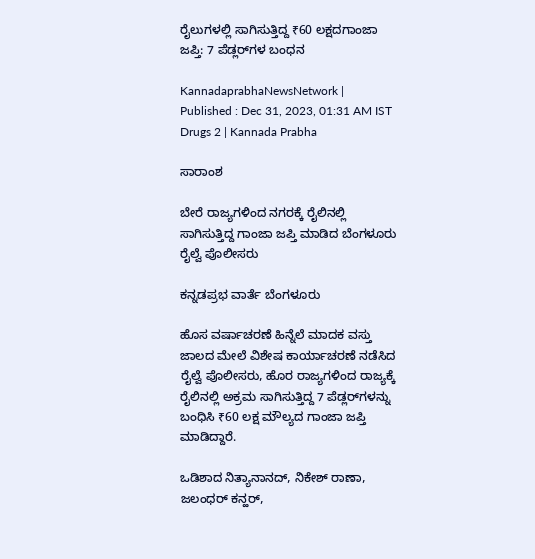ರೈಲುಗಳಲ್ಲಿ ಸಾಗಿಸುತ್ತಿದ್ದ ₹60 ಲಕ್ಷದಗಾಂಜಾ ಜಪ್ತಿ: 7 ಪೆಡ್ಲರ್‌ಗಳ ಬಂಧನ

KannadaprabhaNewsNetwork |
Published : Dec 31, 2023, 01:31 AM IST
Drugs 2 | Kannada Prabha

ಸಾರಾಂಶ

ಬೇರೆ ರಾಜ್ಯಗಳಿಂದ ನಗರಕ್ಕೆ ರೈಲಿನಲ್ಲಿ ಸಾಗಿಸುತ್ತಿದ್ದ ಗಾಂಜಾ ಜಪ್ತಿ ಮಾಡಿದ ಬೆಂಗಳೂರು ರೈಲ್ವೆ ಪೊಲೀಸರು

ಕನ್ನಡಪ್ರಭ ವಾರ್ತೆ ಬೆಂಗಳೂರು

ಹೊಸ ವರ್ಷಾಚರಣೆ ಹಿನ್ನೆಲೆ ಮಾದಕ ವಸ್ತು ಜಾಲದ ಮೇಲೆ ವಿಶೇಷ ಕಾರ್ಯಾಚರಣೆ ನಡೆಸಿದ ರೈಲ್ವೆ ಪೊಲೀಸರು, ಹೊರ ರಾಜ್ಯಗಳಿಂದ ರಾಜ್ಯಕ್ಕೆ ರೈಲಿನಲ್ಲಿ ಅಕ್ರಮ ಸಾಗಿಸುತ್ತಿದ್ದ 7 ಪೆಡ್ಲರ್‌ಗಳನ್ನು ಬಂಧಿಸಿ ₹60 ಲಕ್ಷ ಮೌಲ್ಯದ ಗಾಂಜಾ ಜಪ್ತಿ ಮಾಡಿದ್ದಾರೆ.

ಒಡಿಶಾದ ನಿತ್ಯಾನಾನದ್‌, ನಿಕೇಶ್‌ ರಾಣಾ, ಜಲಂಧರ್‌ ಕನ್ಹರ್‌,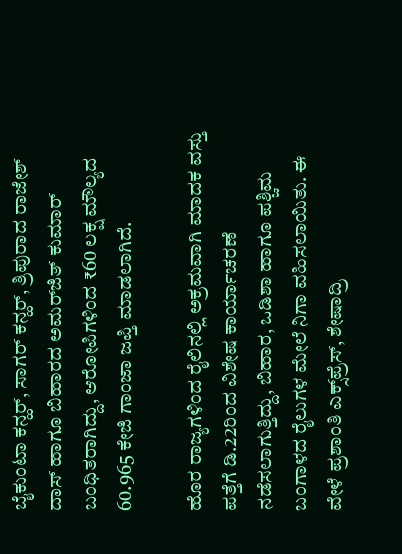ಬೈಕುಂಟಾ ಕನ್ಹರ್‌, ಸಾಗರ್ ಕನ್ಹರ್‌, ತ್ರಿಪುರಾದ ರಾಜೇಶ್ ದಾಸ್‌ ಹಾಗೂ ಬಿಹಾರದ ಅಮರ್‌ಜಿತ್‌ ಕುಮಾರ್‌ ಬಂಧಿತರಾಗಿದ್ದು, ಆರೋಪಿಗಳಿಂದ ₹60 ಲಕ್ಷ ಮೌಲ್ಯದ 60.965 ಕೇಜಿ ಗಾಂಜಾ ಜಪ್ತಿ ಮಾಡಲಾಗಿದೆ.

ಹೊರ ರಾಜ್ಯಗಳಿಂದ ರೈಲಿನಲ್ಲಿ ಅಕ್ರಮವಾಗಿ ಮಾದಕ ವಸ್ತು ಪತ್ತೆಗೆ ಡಿ.22ರಿಂದ ವಿಶೇಷ ಕಾರ್ಯಾಚರಣೆ ನಡೆಸಲಾಗುತ್ತಿದ್ದು, ಬಿಹಾರ, ಒಡಿಶಾ ಹಾಗೂ ಪಶ್ಚಿಮ ಬಂಗಾಳದ ರೈಲುಗಳ ಮೇಲೆ ನಿಗಾ ವಹಿಸಲಾಯಿತು. ಈ ವೇಳೆ ಪ್ರಶಾಂತಿ ಎಕ್ಸ್‌ಪ್ರೆಸ್‌, ಶೇಷಾದ್ರಿ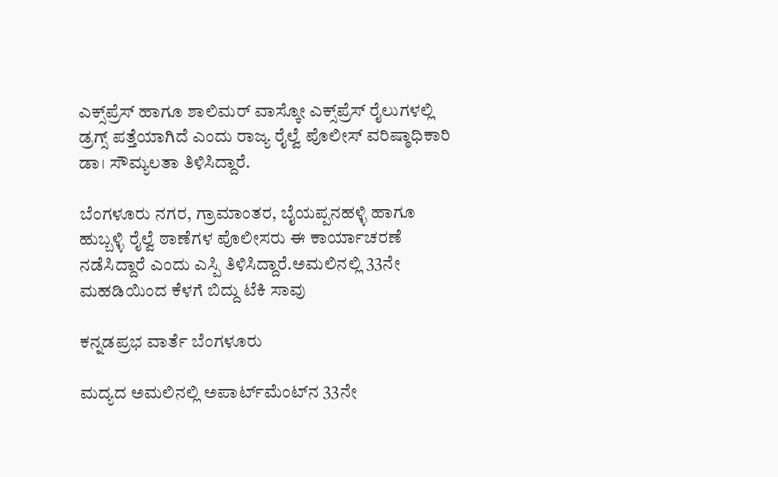ಎಕ್ಸ್‌ಪ್ರೆಸ್‌ ಹಾಗೂ ಶಾಲಿಮರ್‌ ವಾಸ್ಕೋ ಎಕ್ಸ್‌ಪ್ರೆಸ್‌ ರೈಲುಗಳಲ್ಲಿ ಡ್ರಗ್ಸ್ ಪತ್ತೆಯಾಗಿದೆ ಎಂದು ರಾಜ್ಯ ರೈಲ್ವೆ ಪೊಲೀಸ್ ವರಿಷ್ಠಾಧಿಕಾರಿ ಡಾ। ಸೌಮ್ಯಲತಾ ತಿಳಿಸಿದ್ದಾರೆ.

ಬೆಂಗಳೂರು ನಗರ, ಗ್ರಾಮಾಂತರ, ಬೈಯಪ್ಪನಹಳ್ಳಿ ಹಾಗೂ ಹುಬ್ಬಳ್ಳಿ ರೈಲ್ವೆ ಠಾಣೆಗಳ ಪೊಲೀಸರು ಈ ಕಾರ್ಯಾಚರಣೆ ನಡೆಸಿದ್ದಾರೆ ಎಂದು ಎಸ್ಪಿ ತಿಳಿಸಿದ್ದಾರೆ.ಅಮಲಿನಲ್ಲಿ 33ನೇ ಮಹಡಿಯಿಂದ ಕೆಳಗೆ ಬಿದ್ದು ಟೆಕಿ ಸಾವು

ಕನ್ನಡಪ್ರಭ ವಾರ್ತೆ ಬೆಂಗಳೂರು

ಮದ್ಯದ ಅಮಲಿನಲ್ಲಿ ಅಪಾರ್ಟ್‌ಮೆಂಟ್‌ನ 33ನೇ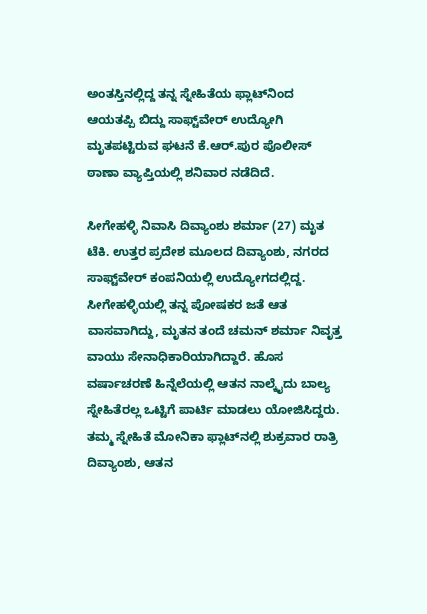ಅಂತಸ್ತಿನಲ್ಲಿದ್ದ ತನ್ನ ಸ್ನೇಹಿತೆಯ ಫ್ಲಾಟ್‌ನಿಂದ ಆಯತಪ್ಪಿ ಬಿದ್ದು ಸಾಫ್ಟ್‌ವೇರ್ ಉದ್ಯೋಗಿ ಮೃತಪಟ್ಟಿರುವ ಘಟನೆ ಕೆ.ಆರ್‌.ಪುರ ಪೊಲೀಸ್ ಠಾಣಾ ವ್ಯಾಪ್ತಿಯಲ್ಲಿ ಶನಿವಾರ ನಡೆದಿದೆ.

ಸೀಗೇಹಳ್ಳಿ ನಿವಾಸಿ ದಿವ್ಯಾಂಶು ಶರ್ಮಾ (27) ಮೃತ ಟೆಕಿ. ಉತ್ತರ ಪ್ರದೇಶ ಮೂಲದ ದಿವ್ಯಾಂಶು, ನಗರದ ಸಾಫ್ಟ್‌ವೇರ್ ಕಂಪನಿಯಲ್ಲಿ ಉದ್ಯೋಗದಲ್ಲಿದ್ದ. ಸೀಗೇಹಳ್ಳಿಯಲ್ಲಿ ತನ್ನ ಪೋಷಕರ ಜತೆ ಆತ ವಾಸವಾಗಿದ್ದು, ಮೃತನ ತಂದೆ ಚಮನ್‌ ಶರ್ಮಾ ನಿವೃತ್ತ ವಾಯು ಸೇನಾಧಿಕಾರಿಯಾಗಿದ್ದಾರೆ. ಹೊಸ ವರ್ಷಾಚರಣೆ ಹಿನ್ನೆಲೆಯಲ್ಲಿ ಆತನ ನಾಲ್ಕೈದು ಬಾಲ್ಯ ಸ್ನೇಹಿತೆರಲ್ಲ ಒಟ್ಟಿಗೆ ಪಾರ್ಟಿ ಮಾಡಲು ಯೋಜಿಸಿದ್ದರು. ತಮ್ಮ ಸ್ನೇಹಿತೆ ಮೋನಿಕಾ ಫ್ಲಾಟ್‌ನಲ್ಲಿ ಶುಕ್ರವಾರ ರಾತ್ರಿ ದಿವ್ಯಾಂಶು, ಆತನ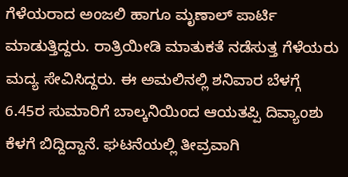ಗೆಳೆಯರಾದ ಅಂಜಲಿ ಹಾಗೂ ಮೃಣಾಲ್‌ ಪಾರ್ಟಿ ಮಾಡುತ್ತಿದ್ದರು. ರಾತ್ರಿಯೀಡಿ ಮಾತುಕತೆ ನಡೆಸುತ್ತ ಗೆಳೆಯರು ಮದ್ಯ ಸೇವಿಸಿದ್ದರು. ಈ ಅಮಲಿನಲ್ಲಿ ಶನಿವಾರ ಬೆಳಗ್ಗೆ 6.45ರ ಸುಮಾರಿಗೆ ಬಾಲ್ಕನಿಯಿಂದ ಆಯತಪ್ಪಿ ದಿವ್ಯಾಂಶು ಕೆಳಗೆ ಬಿದ್ದಿದ್ದಾನೆ. ಘಟನೆಯಲ್ಲಿ ತೀವ್ರವಾಗಿ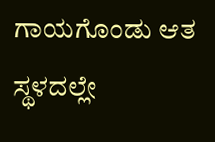ಗಾಯಗೊಂಡು ಆತ ಸ್ಥಳದಲ್ಲೇ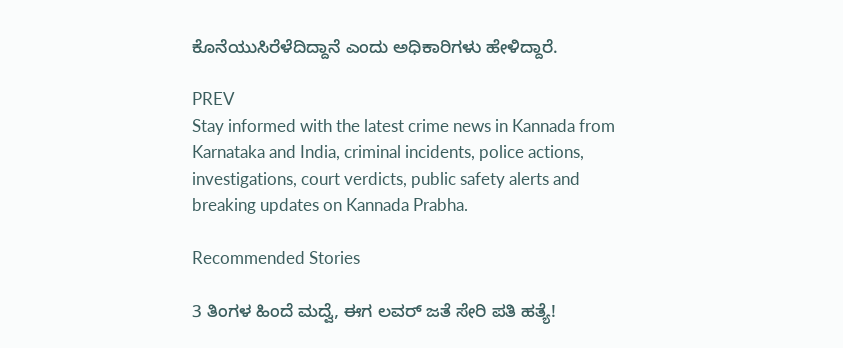ಕೊನೆಯುಸಿರೆಳೆದಿದ್ದಾನೆ ಎಂದು ಅಧಿಕಾರಿಗಳು ಹೇಳಿದ್ದಾರೆ.

PREV
Stay informed with the latest crime news in Kannada from Karnataka and India, criminal incidents, police actions, investigations, court verdicts, public safety alerts and breaking updates on Kannada Prabha.

Recommended Stories

3 ತಿಂಗಳ ಹಿಂದೆ ಮದ್ವೆ, ಈಗ ಲವರ್‌ ಜತೆ ಸೇರಿ ಪತಿ ಹತ್ಯೆ!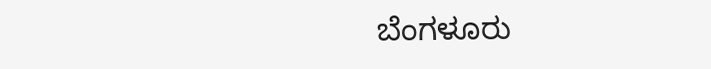ಬೆಂಗಳೂರು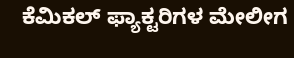ಕೆಮಿಕಲ್‌ ಫ್ಯಾಕ್ಟರಿಗಳ ಮೇಲೀಗ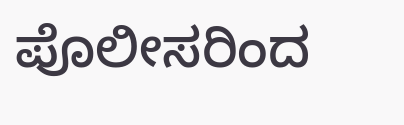ಪೊಲೀಸರಿಂದ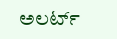ಅಲರ್ಟ್‌